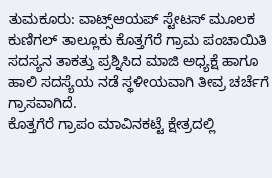ತುಮಕೂರು: ವಾಟ್ಸ್ಆಯಪ್ ಸ್ಟೇಟಸ್ ಮೂಲಕ ಕುಣಿಗಲ್ ತಾಲ್ಲೂಕು ಕೊತ್ತಗೆರೆ ಗ್ರಾಮ ಪಂಚಾಯಿತಿ ಸದಸ್ಯನ ತಾಕತ್ತು ಪ್ರಶ್ನಿಸಿದ ಮಾಜಿ ಅಧ್ಯಕ್ಷೆ ಹಾಗೂ ಹಾಲಿ ಸದಸ್ಯೆಯ ನಡೆ ಸ್ಥಳೀಯವಾಗಿ ತೀವ್ರ ಚರ್ಚೆಗೆ ಗ್ರಾಸವಾಗಿದೆ.
ಕೊತ್ತಗೆರೆ ಗ್ರಾಪಂ ಮಾವಿನಕಟ್ಟೆ ಕ್ಷೇತ್ರದಲ್ಲಿ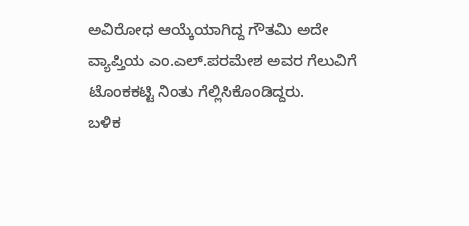ಅವಿರೋಧ ಆಯ್ಕೆಯಾಗಿದ್ದ ಗೌತಮಿ ಅದೇ ವ್ಯಾಪ್ತಿಯ ಎಂ.ಎಲ್.ಪರಮೇಶ ಅವರ ಗೆಲುವಿಗೆ ಟೊಂಕಕಟ್ಟಿ ನಿಂತು ಗೆಲ್ಲಿಸಿಕೊಂಡಿದ್ದರು.
ಬಳಿಕ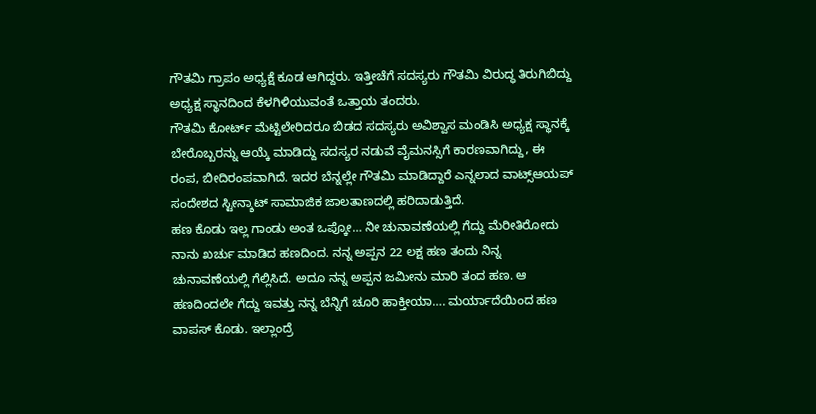ಗೌತಮಿ ಗ್ರಾಪಂ ಅಧ್ಯಕ್ಷೆ ಕೂಡ ಆಗಿದ್ದರು. ಇತ್ತೀಚೆಗೆ ಸದಸ್ಯರು ಗೌತಮಿ ವಿರುದ್ಧ ತಿರುಗಿಬಿದ್ದು ಅಧ್ಯಕ್ಷ ಸ್ಥಾನದಿಂದ ಕೆಳಗಿಳಿಯುವಂತೆ ಒತ್ತಾಯ ತಂದರು.
ಗೌತಮಿ ಕೋರ್ಟ್ ಮೆಟ್ಟಿಲೇರಿದರೂ ಬಿಡದ ಸದಸ್ಯರು ಅವಿಶ್ವಾಸ ಮಂಡಿಸಿ ಅಧ್ಯಕ್ಷ ಸ್ಥಾನಕ್ಕೆ ಬೇರೊಬ್ಬರನ್ನು ಆಯ್ಕೆ ಮಾಡಿದ್ದು ಸದಸ್ಯರ ನಡುವೆ ವೈಮನಸ್ಸಿಗೆ ಕಾರಣವಾಗಿದ್ದು, ಈ ರಂಪ, ಬೀದಿರಂಪವಾಗಿದೆ. ಇದರ ಬೆನ್ನಲ್ಲೇ ಗೌತಮಿ ಮಾಡಿದ್ದಾರೆ ಎನ್ನಲಾದ ವಾಟ್ಸ್ಆಯಪ್ ಸಂದೇಶದ ಸ್ಟೀನ್ಶಾಟ್ ಸಾಮಾಜಿಕ ಜಾಲತಾಣದಲ್ಲಿ ಹರಿದಾಡುತ್ತಿದೆ.
ಹಣ ಕೊಡು ಇಲ್ಲ ಗಾಂಡು ಅಂತ ಒಪ್ಕೋ… ನೀ ಚುನಾವಣೆಯಲ್ಲಿ ಗೆದ್ದು ಮೆರೀತಿರೋದು ನಾನು ಖರ್ಚು ಮಾಡಿದ ಹಣದಿಂದ. ನನ್ನ ಅಪ್ಪನ 22 ಲಕ್ಷ ಹಣ ತಂದು ನಿನ್ನ ಚುನಾವಣೆಯಲ್ಲಿ ಗೆಲ್ಲಿಸಿದೆ. ಅದೂ ನನ್ನ ಅಪ್ಪನ ಜಮೀನು ಮಾರಿ ತಂದ ಹಣ. ಆ ಹಣದಿಂದಲೇ ಗೆದ್ದು ಇವತ್ತು ನನ್ನ ಬೆನ್ನಿಗೆ ಚೂರಿ ಹಾಕ್ತೀಯಾ…. ಮರ್ಯಾದೆಯಿಂದ ಹಣ ವಾಪಸ್ ಕೊಡು. ಇಲ್ಲಾಂದ್ರೆ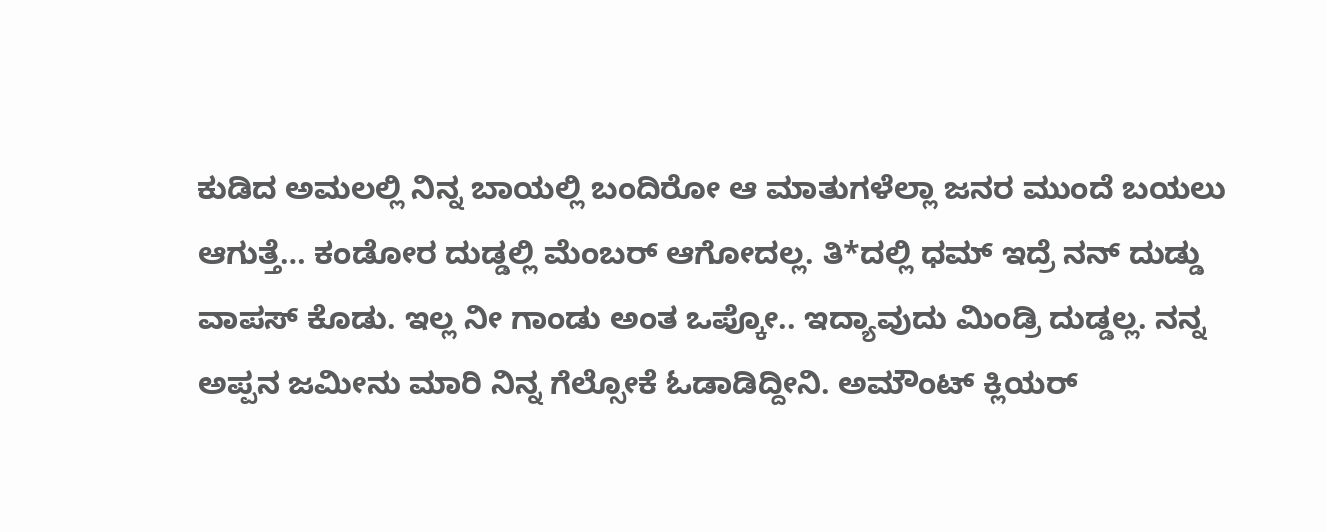ಕುಡಿದ ಅಮಲಲ್ಲಿ ನಿನ್ನ ಬಾಯಲ್ಲಿ ಬಂದಿರೋ ಆ ಮಾತುಗಳೆಲ್ಲಾ ಜನರ ಮುಂದೆ ಬಯಲು ಆಗುತ್ತೆ… ಕಂಡೋರ ದುಡ್ಡಲ್ಲಿ ಮೆಂಬರ್ ಆಗೋದಲ್ಲ. ತಿ*ದಲ್ಲಿ ಧಮ್ ಇದ್ರೆ ನನ್ ದುಡ್ಡು ವಾಪಸ್ ಕೊಡು. ಇಲ್ಲ ನೀ ಗಾಂಡು ಅಂತ ಒಪ್ಕೋ.. ಇದ್ಯಾವುದು ಮಿಂಡ್ರಿ ದುಡ್ಡಲ್ಲ. ನನ್ನ ಅಪ್ಪನ ಜಮೀನು ಮಾರಿ ನಿನ್ನ ಗೆಲ್ಸೋಕೆ ಓಡಾಡಿದ್ದೀನಿ. ಅಮೌಂಟ್ ಕ್ಲಿಯರ್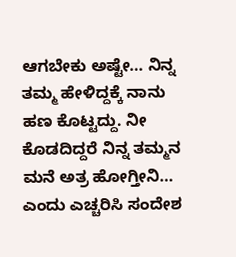ಆಗಬೇಕು ಅಷ್ಟೇ… ನಿನ್ನ ತಮ್ಮ ಹೇಳಿದ್ದಕ್ಕೆ ನಾನು ಹಣ ಕೊಟ್ಟದ್ದು. ನೀ ಕೊಡದಿದ್ದರೆ ನಿನ್ನ ತಮ್ಮನ ಮನೆ ಅತ್ರ ಹೋಗ್ತೀನಿ… ಎಂದು ಎಚ್ಚರಿಸಿ ಸಂದೇಶ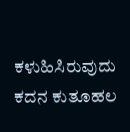ಕಳುಹಿಸಿರುವುದು ಕದನ ಕುತೂಹಲ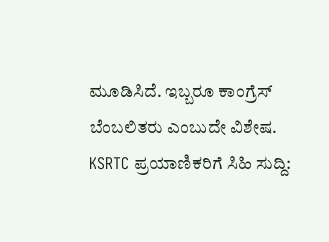ಮೂಡಿಸಿದೆ. ಇಬ್ಬರೂ ಕಾಂಗ್ರೆಸ್ ಬೆಂಬಲಿತರು ಎಂಬುದೇ ವಿಶೇಷ.
KSRTC ಪ್ರಯಾಣಿಕರಿಗೆ ಸಿಹಿ ಸುದ್ದಿ: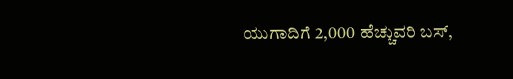ಯುಗಾದಿಗೆ 2,000 ಹೆಚ್ಚುವರಿ ಬಸ್,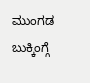ಮುಂಗಡ ಬುಕ್ಕಿಂಗ್ಗೆ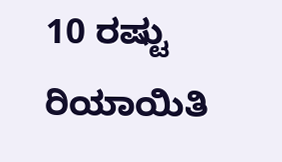10 ರಷ್ಟು ರಿಯಾಯಿತಿ